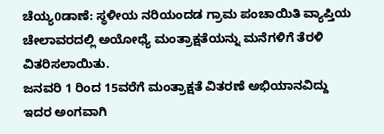ಚೆಯ್ಯ0ಡಾಣೆ: ಸ್ಥಳೀಯ ನರಿಯಂದಡ ಗ್ರಾಮ ಪಂಚಾಯಿತಿ ವ್ಯಾಪ್ತಿಯ ಚೇಲಾವರದಲ್ಲಿ ಅಯೋಧ್ಯೆ ಮಂತ್ರಾಕ್ಷತೆಯನ್ನು ಮನೆಗಳಿಗೆ ತೆರಳಿ ವಿತರಿಸಲಾಯಿತು.
ಜನವರಿ 1 ರಿಂದ 15ವರೆಗೆ ಮಂತ್ರಾಕ್ಷತೆ ವಿತರಣೆ ಅಭಿಯಾನವಿದ್ದು ಇದರ ಅಂಗವಾಗಿ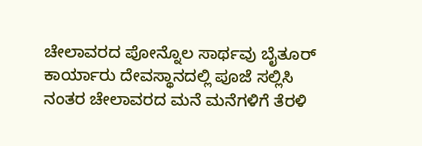ಚೇಲಾವರದ ಪೋನ್ನೊಲ ಸಾರ್ಥವು ಬೈತೂರ್ ಕಾರ್ಯಾರು ದೇವಸ್ಥಾನದಲ್ಲಿ ಪೂಜೆ ಸಲ್ಲಿಸಿ ನಂತರ ಚೇಲಾವರದ ಮನೆ ಮನೆಗಳಿಗೆ ತೆರಳಿ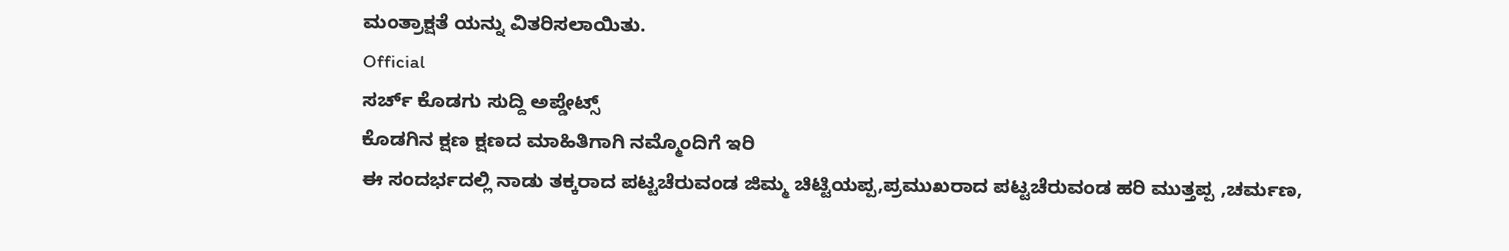ಮಂತ್ರಾಕ್ಷತೆ ಯನ್ನು ವಿತರಿಸಲಾಯಿತು.
Official
ಸರ್ಚ್ ಕೊಡಗು ಸುದ್ದಿ ಅಪ್ಡೇಟ್ಸ್
ಕೊಡಗಿನ ಕ್ಷಣ ಕ್ಷಣದ ಮಾಹಿತಿಗಾಗಿ ನಮ್ಮೊಂದಿಗೆ ಇರಿ
ಈ ಸಂದರ್ಭದಲ್ಲಿ ನಾಡು ತಕ್ಕರಾದ ಪಟ್ಟಚೆರುವಂಡ ಜಿಮ್ಮ ಚಿಟ್ಟಿಯಪ್ಪ,ಪ್ರಮುಖರಾದ ಪಟ್ಟಚೆರುವಂಡ ಹರಿ ಮುತ್ತಪ್ಪ ,ಚರ್ಮಣ,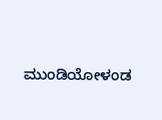ಮುಂಡಿಯೋಳಂಡ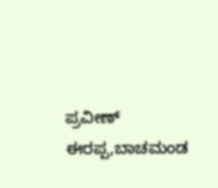ಪ್ರವೀಣ್ ಈರಪ್ಪ,ಬಾಚಮಂಡ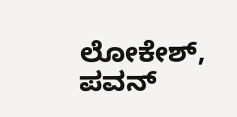ಲೋಕೇಶ್, ಪವನ್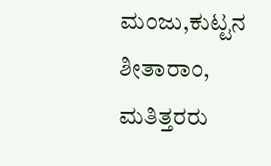ಮಂಜು,ಕುಟ್ಟನ ಶೀತಾರಾಂ, ಮತಿತ್ತರರು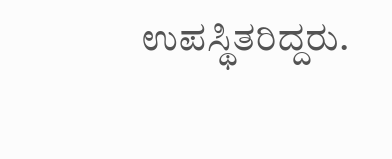ಉಪಸ್ಥಿತರಿದ್ದರು.